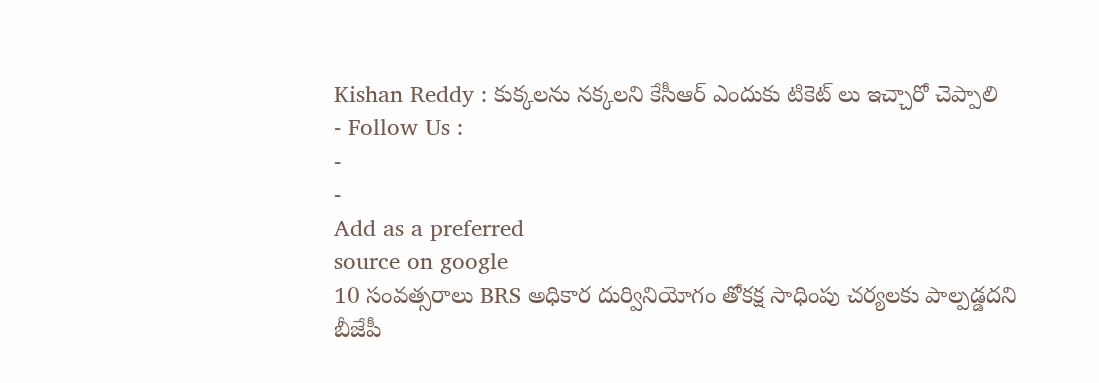Kishan Reddy : కుక్కలను నక్కలని కేసీఆర్ ఎందుకు టికెట్ లు ఇచ్చారో చెప్పాలి
- Follow Us :
-
-
Add as a preferred
source on google
10 సంవత్సరాలు BRS అధికార దుర్వినియోగం తోకక్ష సాధింపు చర్యలకు పాల్పడ్డదని బీజేపీ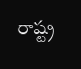రాష్ట్ర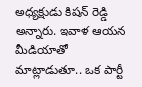అధ్యక్షుడు కిషన్ రెడ్డి అన్నారు. ఇవాళ ఆయన మీడియాతో మాట్లాడుతూ.. ఒక పార్టీ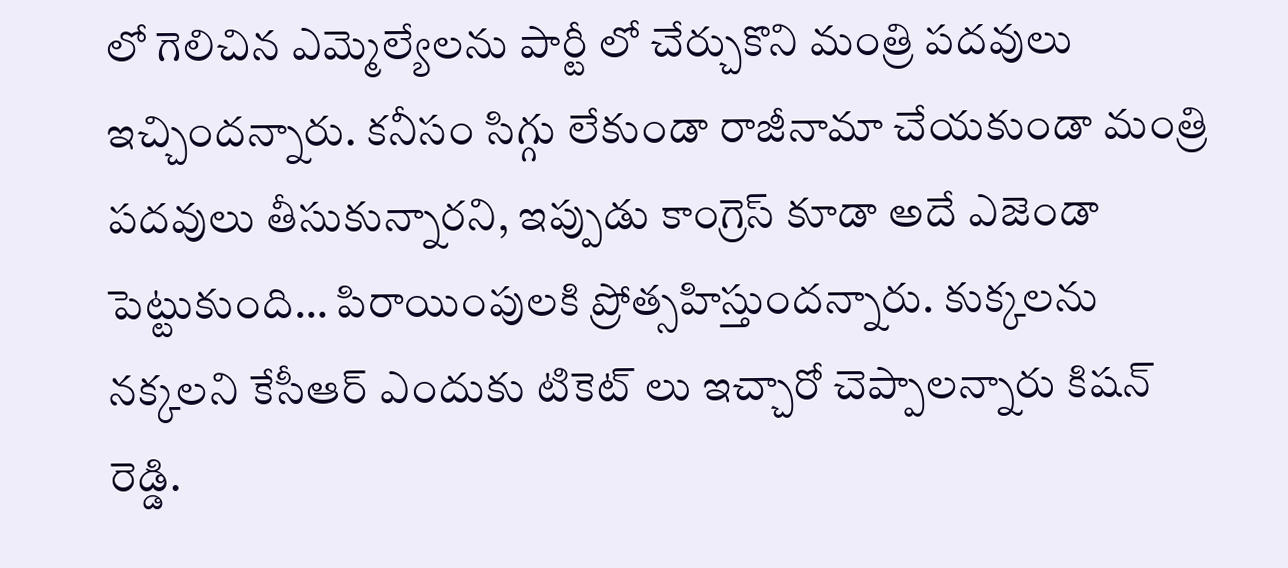లో గెలిచిన ఎమ్మెల్యేలను పార్టీ లో చేర్చుకొని మంత్రి పదవులు ఇచ్చిందన్నారు. కనీసం సిగ్గు లేకుండా రాజీనామా చేయకుండా మంత్రి పదవులు తీసుకున్నారని, ఇప్పుడు కాంగ్రెస్ కూడా అదే ఎజెండా పెట్టుకుంది… పిరాయింపులకి ప్రోత్సహిస్తుందన్నారు. కుక్కలను నక్కలని కేసీఆర్ ఎందుకు టికెట్ లు ఇచ్చారో చెప్పాలన్నారు కిషన్ రెడ్డి.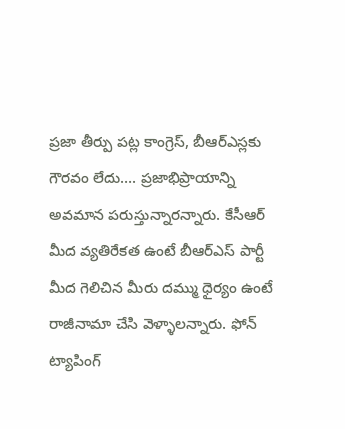ప్రజా తీర్పు పట్ల కాంగ్రెస్, బీఆర్ఎస్లకు గౌరవం లేదు…. ప్రజాభిప్రాయాన్ని అవమాన పరుస్తున్నారన్నారు. కేసీఆర్ మీద వ్యతిరేకత ఉంటే బీఆర్ఎస్ పార్టీ మీద గెలిచిన మీరు దమ్ము ధైర్యం ఉంటే రాజీనామా చేసి వెళ్ళాలన్నారు. ఫోన్ ట్యాపింగ్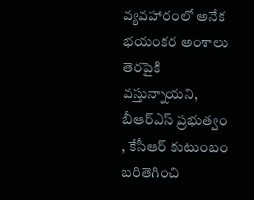వ్యవహారంలో అనేక భయంకర అంశాలు తెరపైకి వస్తున్నాయని, బీఆర్ఎస్ ప్రభుత్వం , కేసీఆర్ కుటుంబం బరితెగించి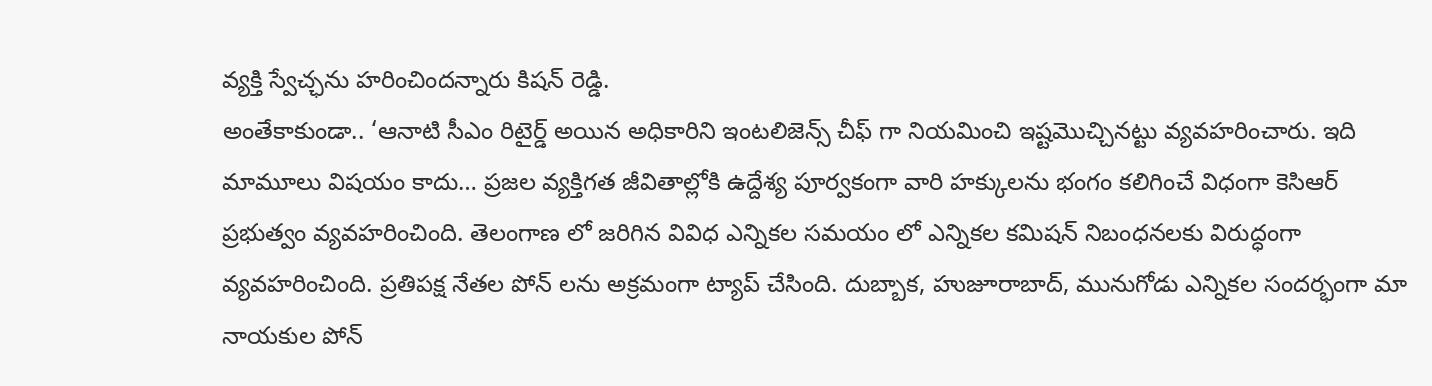వ్యక్తి స్వేచ్ఛను హరించిందన్నారు కిషన్ రెడ్డి.
అంతేకాకుండా.. ‘ఆనాటి సీఎం రిటైర్డ్ అయిన అధికారిని ఇంటలిజెన్స్ చీఫ్ గా నియమించి ఇష్టమొచ్చినట్టు వ్యవహరించారు. ఇది మామూలు విషయం కాదు… ప్రజల వ్యక్తిగత జీవితాల్లోకి ఉద్దేశ్య పూర్వకంగా వారి హక్కులను భంగం కలిగించే విధంగా కెసిఆర్ ప్రభుత్వం వ్యవహరించింది. తెలంగాణ లో జరిగిన వివిధ ఎన్నికల సమయం లో ఎన్నికల కమిషన్ నిబంధనలకు విరుద్ధంగా వ్యవహరించింది. ప్రతిపక్ష నేతల పోన్ లను అక్రమంగా ట్యాప్ చేసింది. దుబ్బాక, హుజూరాబాద్, మునుగోడు ఎన్నికల సందర్భంగా మా నాయకుల పోన్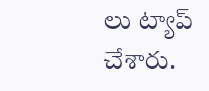లు ట్యాప్ చేశారు.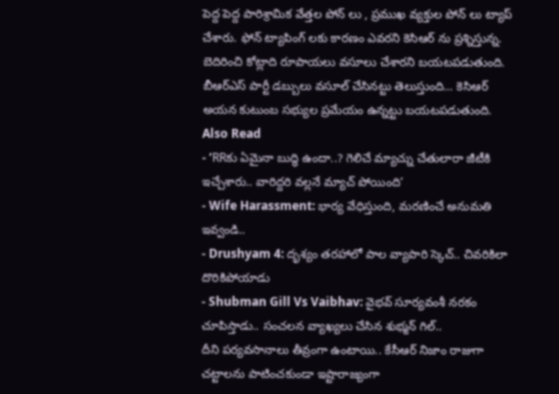పెద్ద పెద్ద పారిశ్రామిక వేత్తల పోన్ లు , ప్రముఖ వ్యక్తుల పోన్ లు ట్యాప్ చేశారు. ఫోన్ ట్యాపింగ్ లకు కారణం ఎవరని కెసిఆర్ ను ప్రశ్నిస్తున్న. బెదిరించి కోట్లాది రూపాయలు వసూలు చేశారని బయటపడుతుంది. బీఆర్ఎస్ పార్టీ డబ్బులు వసూల్ చేసినట్టు తెలుస్తుంది… కెసిఆర్ అయన కుటుంబ సభ్యుల ప్రమేయం ఉన్నట్టు బయటపడుతుంది.
Also Read
- ‘RRకు ఏమైనా బుద్ధి ఉందా..? గెలిచే మ్యాచ్ను చేతులారా జీటీకి ఇచ్చేశారు.. వారిద్దరి వల్లనే మ్యాచ్ పోయింది’
- Wife Harassment: భార్య వేధిస్తుంది, మరణించే అనుమతి ఇవ్వండి..
- Drushyam 4: దృశ్యం తరహాలో పాల వ్యాపారి స్కెచ్.. చివరికిలా దొరికిపోయాడు
- Shubman Gill Vs Vaibhav: వైభవ్ సూర్యవంశీ నరకం చూపిస్తాడు.. సంచలన వ్యాఖ్యలు చేసిన శుభ్మన్ గిల్..
దీని పర్యవసానాలు తీవ్రంగా ఉంటాయి.. కేసీఆర్ నిజాం రాజుగా చట్టాలను పాటించకుండా ఇష్టారాజ్యంగా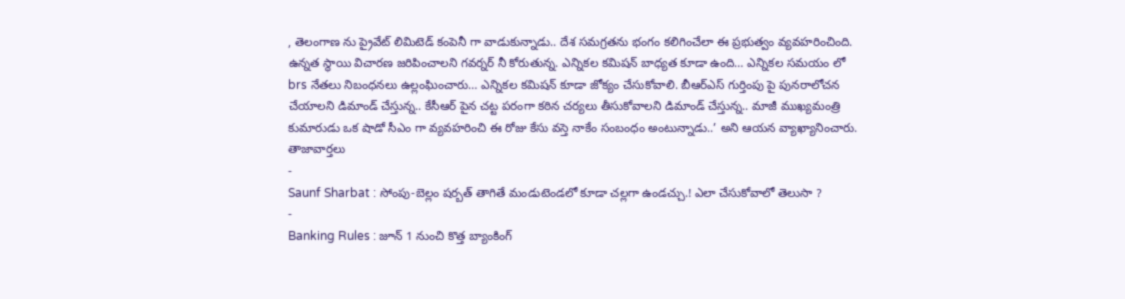, తెలంగాణ ను ప్రైవేట్ లిమిటెడ్ కంపెనీ గా వాడుకున్నాడు.. దేశ సమగ్రతను భంగం కలిగించేలా ఈ ప్రభుత్వం వ్యవహరించింది. ఉన్నత స్థాయి విచారణ జరిపించాలని గవర్నర్ నీ కోరుతున్న. ఎన్నికల కమిషన్ బాధ్యత కూడా ఉంది… ఎన్నికల సమయం లో brs నేతలు నిబంధనలు ఉల్లంఘించారు… ఎన్నికల కమిషన్ కూడా జోక్యం చేసుకోవాలి. బీఆర్ఎస్ గుర్తింపు పై పునరాలోచన చేయాలని డిమాండ్ చేస్తున్న.. కేసీఆర్ పైన చట్ట పరంగా కఠిన చర్యలు తీసుకోవాలని డిమాండ్ చేస్తున్న.. మాజీ ముఖ్యమంత్రి కుమారుడు ఒక షాడో సీఎం గా వ్యవహరించి ఈ రోజు కేసు వస్తె నాకేం సంబంధం అంటున్నాడు..’ అని ఆయన వ్యాఖ్యానించారు.
తాజావార్తలు
-
Saunf Sharbat : సోంపు-బెల్లం షర్బత్ తాగితే మండుటెండలో కూడా చల్లగా ఉండచ్చు.! ఎలా చేసుకోవాలో తెలుసా ?
-
Banking Rules : జూన్ 1 నుంచి కొత్త బ్యాంకింగ్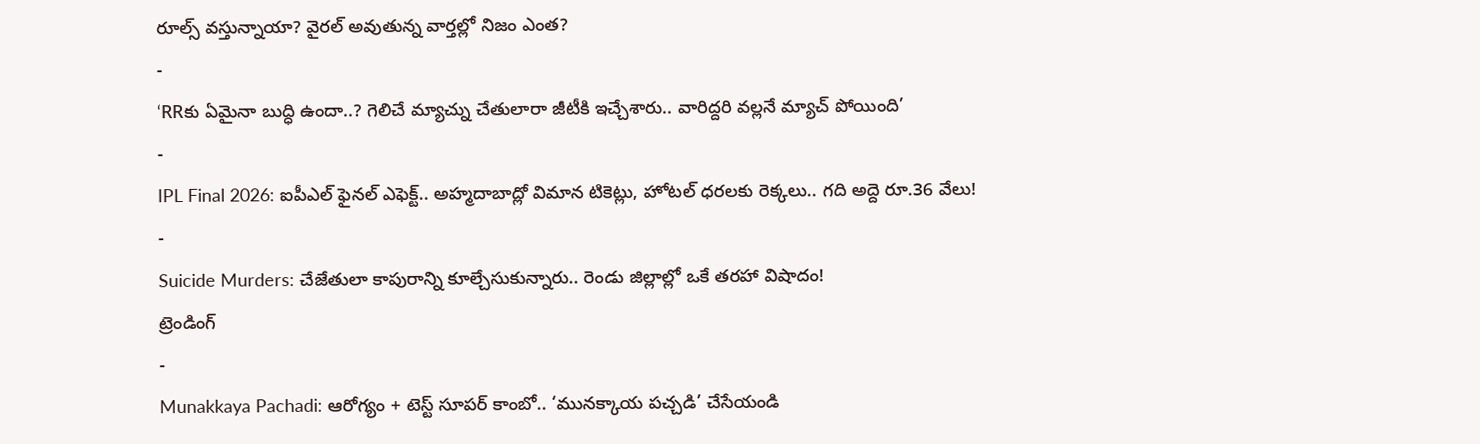రూల్స్ వస్తున్నాయా? వైరల్ అవుతున్న వార్తల్లో నిజం ఎంత?
-
‘RRకు ఏమైనా బుద్ధి ఉందా..? గెలిచే మ్యాచ్ను చేతులారా జీటీకి ఇచ్చేశారు.. వారిద్దరి వల్లనే మ్యాచ్ పోయింది’
-
IPL Final 2026: ఐపీఎల్ ఫైనల్ ఎఫెక్ట్.. అహ్మదాబాద్లో విమాన టికెట్లు, హోటల్ ధరలకు రెక్కలు.. గది అద్దె రూ.36 వేలు!
-
Suicide Murders: చేజేతులా కాపురాన్ని కూల్చేసుకున్నారు.. రెండు జిల్లాల్లో ఒకే తరహా విషాదం!
ట్రెండింగ్
-
Munakkaya Pachadi: ఆరోగ్యం + టెస్ట్ సూపర్ కాంబో.. ‘మునక్కాయ పచ్చడి’ చేసేయండి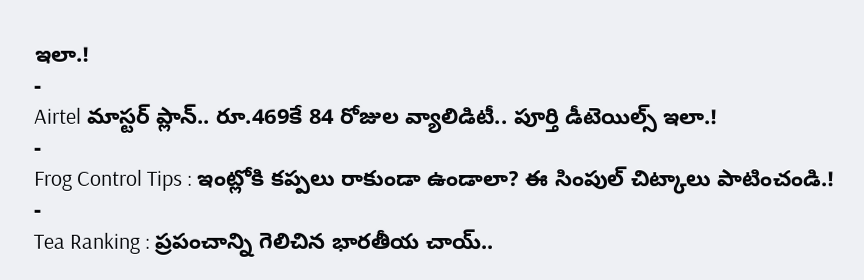ఇలా.!
-
Airtel మాస్టర్ ప్లాన్.. రూ.469కే 84 రోజుల వ్యాలిడిటీ.. పూర్తి డీటెయిల్స్ ఇలా.!
-
Frog Control Tips : ఇంట్లోకి కప్పలు రాకుండా ఉండాలా? ఈ సింపుల్ చిట్కాలు పాటించండి.!
-
Tea Ranking : ప్రపంచాన్ని గెలిచిన భారతీయ చాయ్..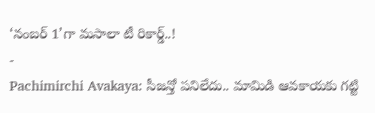‘నంబర్ 1’గా మసాలా టీ రికార్డ్..!
-
Pachimirchi Avakaya: సీజన్తో పనిలేదు.. మామిడి ఆవకాయకు గట్టి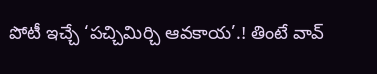పోటీ ఇచ్చే ‘పచ్చిమిర్చి ఆవకాయ’.! తింటే వావ్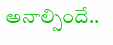అనాల్సిందే..